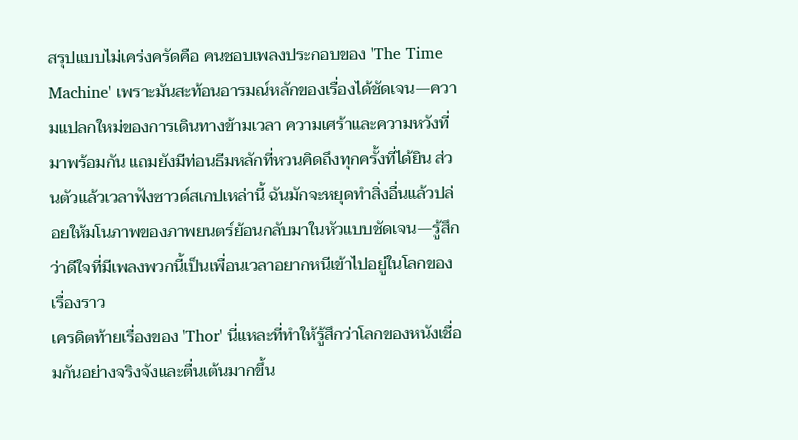สรุปแบบไม่เคร่งครัดคือ คนชอบเพลงประกอบของ 'The Time Machine' เพราะมันสะท้อนอารมณ์หลักของเรื่องได้ชัดเจน—ความแปลกใหม่ของการเดินทางข้ามเวลา ความเศร้าและความหวังที่มาพร้อมกัน แถมยังมีท่อนธีมหลักที่หวนคิดถึงทุกครั้งที่ได้ยิน ส่วนตัวแล้วเวลาฟังซาวด์สเกปเหล่านี้ ฉันมักจะหยุดทำสิ่งอื่นแล้วปล่อยให้มโนภาพของภาพยนตร์ย้อนกลับมาในหัวแบบชัดเจน—รู้สึกว่าดีใจที่มีเพลงพวกนี้เป็นเพื่อนเวลาอยากหนีเข้าไปอยู่ในโลกของเรื่องราว
เครดิตท้ายเรื่องของ 'Thor' นี่แหละที่ทำให้รู้สึกว่าโลกของหนังเชื่อมกันอย่างจริงจังและตื่นเต้นมากขึ้น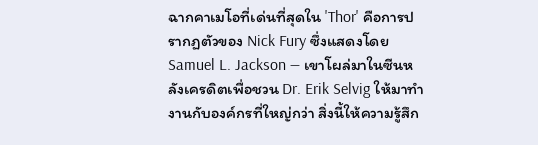ฉากคาเมโอที่เด่นที่สุดใน 'Thor' คือการปรากฏตัวของ Nick Fury ซึ่งแสดงโดย Samuel L. Jackson — เขาโผล่มาในซีนหลังเครดิตเพื่อชวน Dr. Erik Selvig ให้มาทำงานกับองค์กรที่ใหญ่กว่า สิ่งนี้ให้ความรู้สึก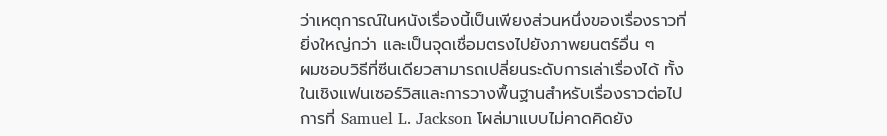ว่าเหตุการณ์ในหนังเรื่องนี้เป็นเพียงส่วนหนึ่งของเรื่องราวที่ยิ่งใหญ่กว่า และเป็นจุดเชื่อมตรงไปยังภาพยนตร์อื่น ๆ
ผมชอบวิธีที่ซีนเดียวสามารถเปลี่ยนระดับการเล่าเรื่องได้ ทั้งในเชิงแฟนเซอร์วิสและการวางพื้นฐานสำหรับเรื่องราวต่อไป การที่ Samuel L. Jackson โผล่มาแบบไม่คาดคิดยัง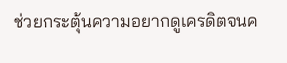ช่วยกระตุ้นความอยากดูเครดิตจนค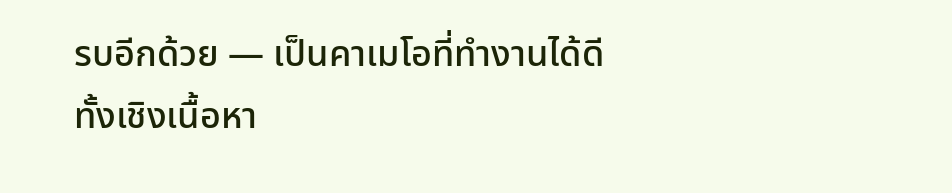รบอีกด้วย — เป็นคาเมโอที่ทำงานได้ดีทั้งเชิงเนื้อหา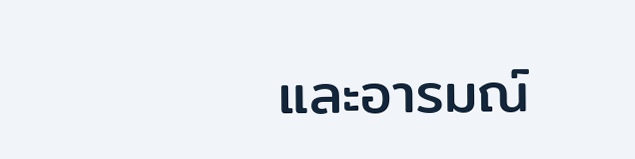และอารมณ์